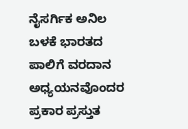ನೈಸರ್ಗಿಕ ಅನಿಲ ಬಳಕೆ ಭಾರತದ ಪಾಲಿಗೆ ವರದಾನ
ಅಧ್ಯಯನವೊಂದರ ಪ್ರಕಾರ ಪ್ರಸ್ತುತ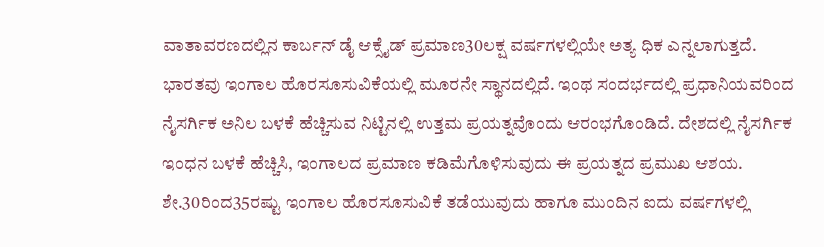ವಾತಾವರಣದಲ್ಲಿನ ಕಾರ್ಬನ್ ಡೈ ಆಕ್ಸೈಡ್ ಪ್ರಮಾಣ30ಲಕ್ಷ ವರ್ಷಗಳಲ್ಲಿಯೇ ಅತ್ಯ ಧಿಕ ಎನ್ನಲಾಗುತ್ತದೆ.
ಭಾರತವು ಇಂಗಾಲ ಹೊರಸೂಸುವಿಕೆಯಲ್ಲಿ ಮೂರನೇ ಸ್ಥಾನದಲ್ಲಿದೆ. ಇಂಥ ಸಂದರ್ಭದಲ್ಲಿ ಪ್ರಧಾನಿಯವರಿಂದ ನೈಸರ್ಗಿಕ ಅನಿಲ ಬಳಕೆ ಹೆಚ್ಚಿಸುವ ನಿಟ್ಟಿನಲ್ಲಿ ಉತ್ತಮ ಪ್ರಯತ್ನವೊಂದು ಆರಂಭಗೊಂಡಿದೆ. ದೇಶದಲ್ಲಿ ನೈಸರ್ಗಿಕ ಇಂಧನ ಬಳಕೆ ಹೆಚ್ಚಿಸಿ, ಇಂಗಾಲದ ಪ್ರಮಾಣ ಕಡಿಮೆಗೊಳಿಸುವುದು ಈ ಪ್ರಯತ್ನದ ಪ್ರಮುಖ ಆಶಯ. ಶೇ.30ರಿಂದ35ರಷ್ಟು ಇಂಗಾಲ ಹೊರಸೂಸುವಿಕೆ ತಡೆಯುವುದು ಹಾಗೂ ಮುಂದಿನ ಐದು ವರ್ಷಗಳಲ್ಲಿ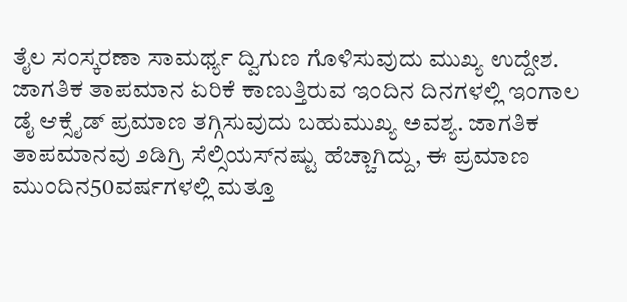ತೈಲ ಸಂಸ್ಕರಣಾ ಸಾಮರ್ಥ್ಯ ದ್ವಿಗುಣ ಗೊಳಿಸುವುದು ಮುಖ್ಯ ಉದ್ದೇಶ.
ಜಾಗತಿಕ ತಾಪಮಾನ ಏರಿಕೆ ಕಾಣುತ್ತಿರುವ ಇಂದಿನ ದಿನಗಳಲ್ಲಿ ಇಂಗಾಲ ಡೈ ಆಕ್ಸೈಡ್ ಪ್ರಮಾಣ ತಗ್ಗಿಸುವುದು ಬಹುಮುಖ್ಯ ಅವಶ್ಯ. ಜಾಗತಿಕ ತಾಪಮಾನವು ೨ಡಿಗ್ರಿ ಸೆಲ್ಸಿಯಸ್‌ನಷ್ಟು ಹೆಚ್ಚಾಗಿದ್ದು, ಈ ಪ್ರಮಾಣ ಮುಂದಿನ50ವರ್ಷಗಳಲ್ಲಿ ಮತ್ತೂ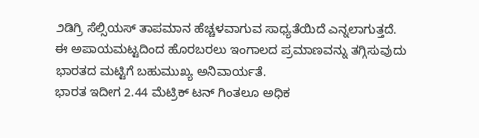೨ಡಿಗ್ರಿ ಸೆಲ್ಸಿಯಸ್ ತಾಪಮಾನ ಹೆಚ್ಚಳವಾಗುವ ಸಾಧ್ಯತೆಯಿದೆ ಎನ್ನಲಾಗುತ್ತದೆ. ಈ ಅಪಾಯಮಟ್ಟದಿಂದ ಹೊರಬರಲು ಇಂಗಾಲದ ಪ್ರಮಾಣವನ್ನು ತಗ್ಗಿಸುವುದು ಭಾರತದ ಮಟ್ಟಿಗೆ ಬಹುಮುಖ್ಯ ಅನಿವಾರ್ಯತೆ.
ಭಾರತ ಇದೀಗ 2.44 ಮೆಟ್ರಿಕ್ ಟನ್ ಗಿಂತಲೂ ಅಧಿಕ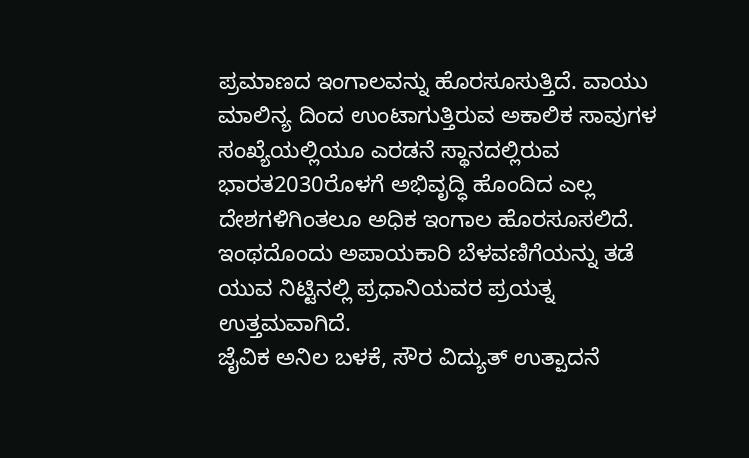ಪ್ರಮಾಣದ ಇಂಗಾಲವನ್ನು ಹೊರಸೂಸುತ್ತಿದೆ. ವಾಯು ಮಾಲಿನ್ಯ ದಿಂದ ಉಂಟಾಗುತ್ತಿರುವ ಅಕಾಲಿಕ ಸಾವುಗಳ ಸಂಖ್ಯೆಯಲ್ಲಿಯೂ ಎರಡನೆ ಸ್ಥಾನದಲ್ಲಿರುವ ಭಾರತ2030ರೊಳಗೆ ಅಭಿವೃದ್ಧಿ ಹೊಂದಿದ ಎಲ್ಲ ದೇಶಗಳಿಗಿಂತಲೂ ಅಧಿಕ ಇಂಗಾಲ ಹೊರಸೂಸಲಿದೆ. ಇಂಥದೊಂದು ಅಪಾಯಕಾರಿ ಬೆಳವಣಿಗೆಯನ್ನು ತಡೆ ಯುವ ನಿಟ್ಟಿನಲ್ಲಿ ಪ್ರಧಾನಿಯವರ ಪ್ರಯತ್ನ ಉತ್ತಮವಾಗಿದೆ.
ಜೈವಿಕ ಅನಿಲ ಬಳಕೆ, ಸೌರ ವಿದ್ಯುತ್ ಉತ್ಪಾದನೆ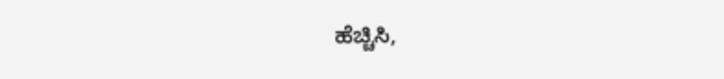ಹೆಚ್ಚಿಸಿ,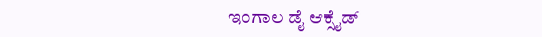ಇಂಗಾಲ ಡೈ ಆಕ್ಸೈಡ್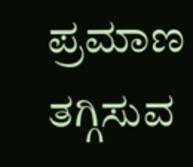ಪ್ರಮಾಣ ತಗ್ಗಿಸುವ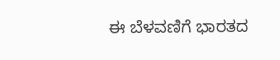ಈ ಬೆಳವಣಿಗೆ ಭಾರತದ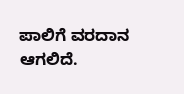ಪಾಲಿಗೆ ವರದಾನ ಆಗಲಿದೆ.